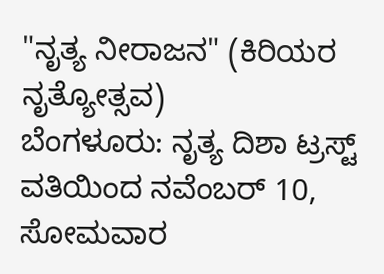"ನೃತ್ಯ ನೀರಾಜನ" (ಕಿರಿಯರ ನೃತ್ಯೋತ್ಸವ)
ಬೆಂಗಳೂರು: ನೃತ್ಯ ದಿಶಾ ಟ್ರಸ್ಟ್ ವತಿಯಿಂದ ನವೆಂಬರ್ 10, ಸೋಮವಾರ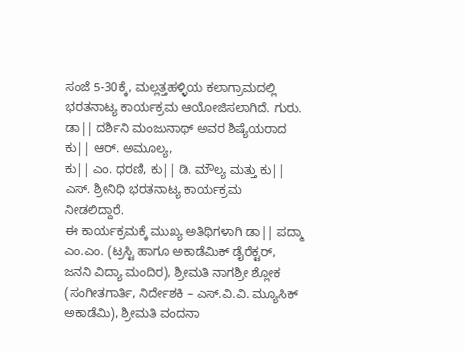ಸಂಜೆ 5-30ಕ್ಕೆ, ಮಲ್ಲತ್ತಹಳ್ಳಿಯ ಕಲಾಗ್ರಾಮದಲ್ಲಿ ಭರತನಾಟ್ಯ ಕಾರ್ಯಕ್ರಮ ಆಯೋಜಿಸಲಾಗಿದೆ. ಗುರು. ಡಾ|| ದರ್ಶಿನಿ ಮಂಜುನಾಥ್ ಅವರ ಶಿಷ್ಯೆಯರಾದ ಕು|| ಆರ್. ಅಮೂಲ್ಯ,
ಕು|| ಎಂ. ಧರಣಿ, ಕು|| ಡಿ. ಮೌಲ್ಯ ಮತ್ತು ಕು|| ಎಸ್. ಶ್ರೀನಿಧಿ ಭರತನಾಟ್ಯ ಕಾರ್ಯಕ್ರಮ ನೀಡಲಿದ್ದಾರೆ.
ಈ ಕಾರ್ಯಕ್ರಮಕ್ಕೆ ಮುಖ್ಯ ಅತಿಥಿಗಳಾಗಿ ಡಾ|| ಪದ್ಮಾ ಎಂ.ಎಂ. (ಟ್ರಸ್ಟಿ ಹಾಗೂ ಅಕಾಡೆಮಿಕ್ ಡೈರೆಕ್ಟರ್, ಜನನಿ ವಿದ್ಯಾ ಮಂದಿರ), ಶ್ರೀಮತಿ ನಾಗಶ್ರೀ ಶ್ಲೋಕ (ಸಂಗೀತಗಾರ್ತಿ, ನಿರ್ದೇಶಕಿ – ಎಸ್.ವಿ.ವಿ. ಮ್ಯೂಸಿಕ್ ಅಕಾಡೆಮಿ), ಶ್ರೀಮತಿ ವಂದನಾ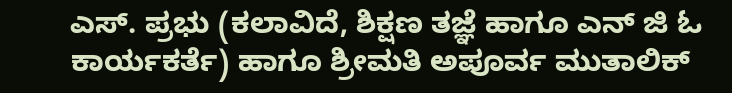ಎಸ್. ಪ್ರಭು (ಕಲಾವಿದೆ, ಶಿಕ್ಷಣ ತಜ್ಞೆ ಹಾಗೂ ಎನ್ ಜಿ ಓ ಕಾರ್ಯಕರ್ತೆ) ಹಾಗೂ ಶ್ರೀಮತಿ ಅಪೂರ್ವ ಮುತಾಲಿಕ್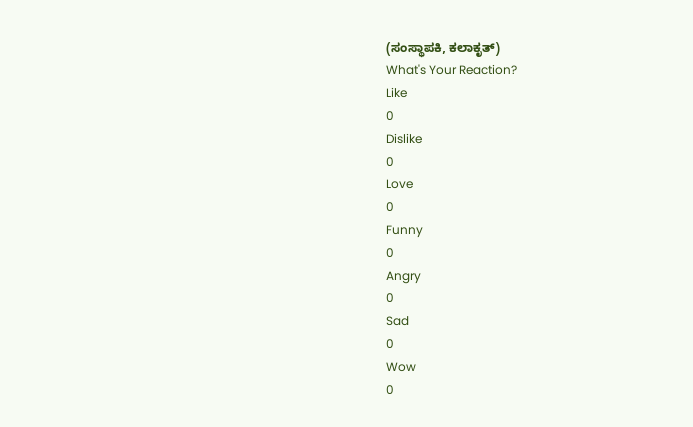(ಸಂಸ್ಥಾಪಕಿ, ಕಲಾಕೃತ್)
What's Your Reaction?
Like
0
Dislike
0
Love
0
Funny
0
Angry
0
Sad
0
Wow
0